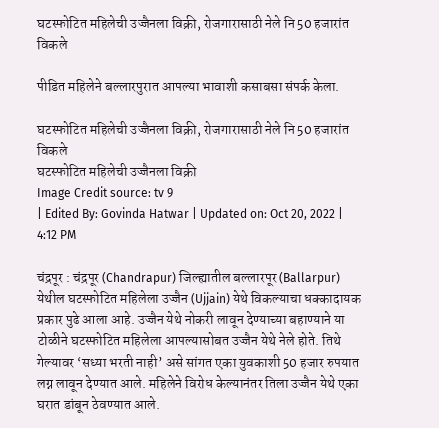घटस्फोटित महिलेची उज्जैनला विक्री, रोजगारासाठी नेले नि 50 हजारांत विकले

पीडित महिलेने बल्लारपुरात आपल्या भावाशी कसाबसा संपर्क केला.

घटस्फोटित महिलेची उज्जैनला विक्री, रोजगारासाठी नेले नि 50 हजारांत विकले
घटस्फोटित महिलेची उज्जैनला विक्री
Image Credit source: tv 9
| Edited By: Govinda Hatwar | Updated on: Oct 20, 2022 | 4:12 PM

चंद्रपूर : चंद्रपूर (Chandrapur) जिल्ह्यातील बल्लारपूर (Ballarpur) येथील घटस्फोटित महिलेला उज्जैन (Ujjain) येथे विकल्याचा धक्कादायक प्रकार पुढे आला आहे. उज्जैन येथे नोकरी लावून देण्याच्या बहाण्याने या टोळीने घटस्फोटित महिलेला आपल्यासोबत उज्जैन येथे नेले होते. तिथे गेल्यावर ‘सध्या भरती नाही’ असे सांगत एका युवकाशी 50 हजार रुपयात लग्न लावून देण्यात आले. महिलेने विरोध केल्यानंतर तिला उज्जैन येथे एका घरात डांबून ठेवण्यात आले.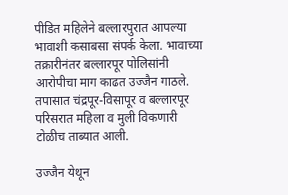पीडित महिलेने बल्लारपुरात आपल्या भावाशी कसाबसा संपर्क केला. भावाच्या तक्रारीनंतर बल्लारपूर पोलिसांनी आरोपीचा माग काढत उज्जैन गाठले. तपासात चंद्रपूर-विसापूर व बल्लारपूर परिसरात महिला व मुली विकणारी टोळीच ताब्यात आली.

उज्जैन येथून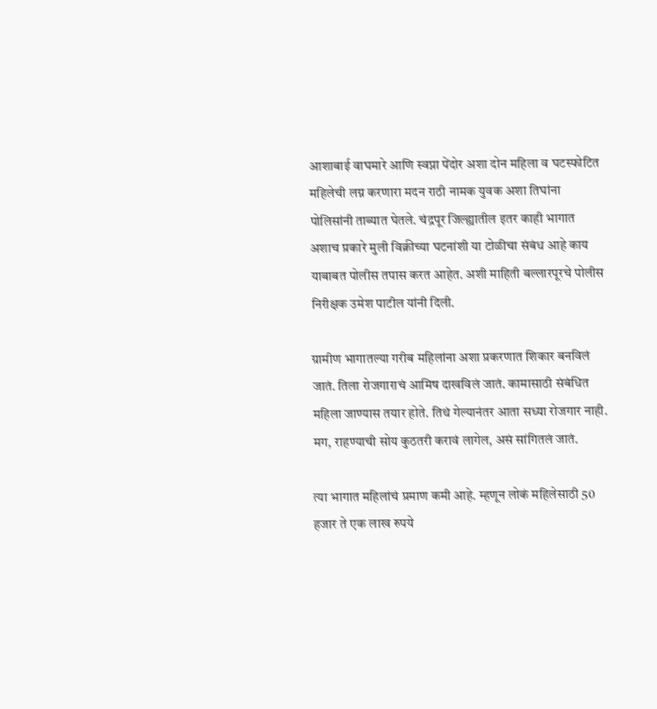आशाबाई वाघमारे आणि स्वप्ना पेंदोर अशा दोन महिला व घटस्फोटित महिलेची लग्न करणारा मदन राठी नामक युवक अशा तिघांना पोलिसांनी ताब्यात घेतले. चंद्रपूर जिल्ह्यातील इतर काही भागात अशाच प्रकारे मुली विक्रीच्या घटनांशी या टोळीचा संबंध आहे काय याबाबत पोलीस तपास करत आहेत. अशी माहिती बल्लारपूरचे पोलीस निरीक्षक उमेश पाटील यांनी दिली.

ग्रामीण भागातल्या गरीब महिलांना अशा प्रकरणात शिकार बनविलं जातं. तिला रोजगाराचं आमिष दाखविलं जातं. कामासाठी संबंधित महिला जाण्यास तयार होते. तिथं गेल्यानंतर आता सध्या रोजगार नाही. मग, राहण्याची सोय कुठतरी करावं लागेल, असं सांगितलं जातं.

त्या भागात महिलांचं प्रमाण कमी आहे. म्हणून लोकं महिलेसाठी 50 हजार ते एक लाख रुपये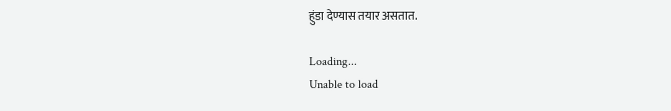हुंडा देण्यास तयार असतात.

Loading...
Unable to load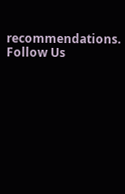recommendations.
Follow Us